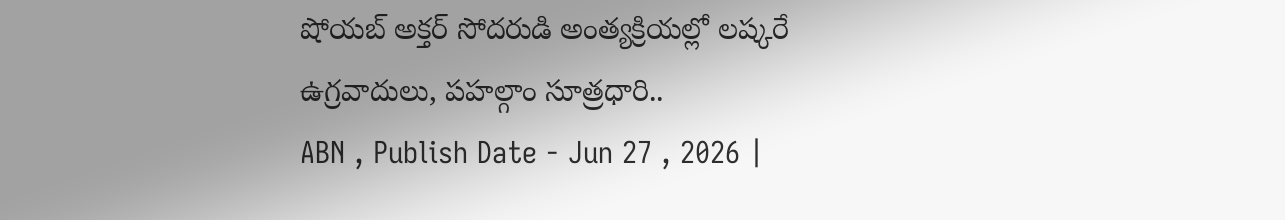షోయబ్ అక్తర్ సోదరుడి అంత్యక్రియల్లో లష్కరే ఉగ్రవాదులు, పహల్గాం సూత్రధారి..
ABN , Publish Date - Jun 27 , 2026 |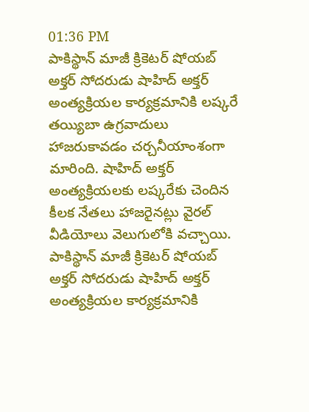01:36 PM
పాకిస్థాన్ మాజీ క్రికెటర్ షోయబ్ అక్తర్ సోదరుడు షాహిద్ అక్తర్ అంత్యక్రియల కార్యక్రమానికి లష్కరే తయ్యిబా ఉగ్రవాదులు హాజరుకావడం చర్చనీయాంశంగా మారింది. షాహిద్ అక్తర్ అంత్యక్రియలకు లష్కరేకు చెందిన కీలక నేతలు హాజరైనట్లు వైరల్ వీడియోలు వెలుగులోకి వచ్చాయి.
పాకిస్థాన్ మాజీ క్రికెటర్ షోయబ్ అక్తర్ సోదరుడు షాహిద్ అక్తర్ అంత్యక్రియల కార్యక్రమానికి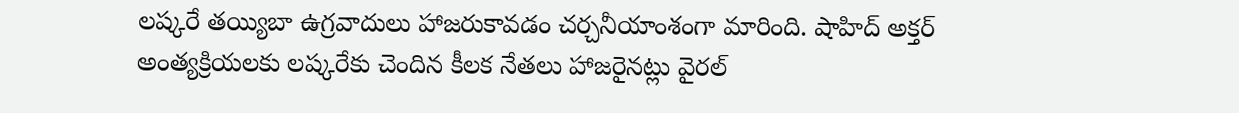లష్కరే తయ్యిబా ఉగ్రవాదులు హాజరుకావడం చర్చనీయాంశంగా మారింది. షాహిద్ అక్తర్ అంత్యక్రియలకు లష్కరేకు చెందిన కీలక నేతలు హాజరైనట్లు వైరల్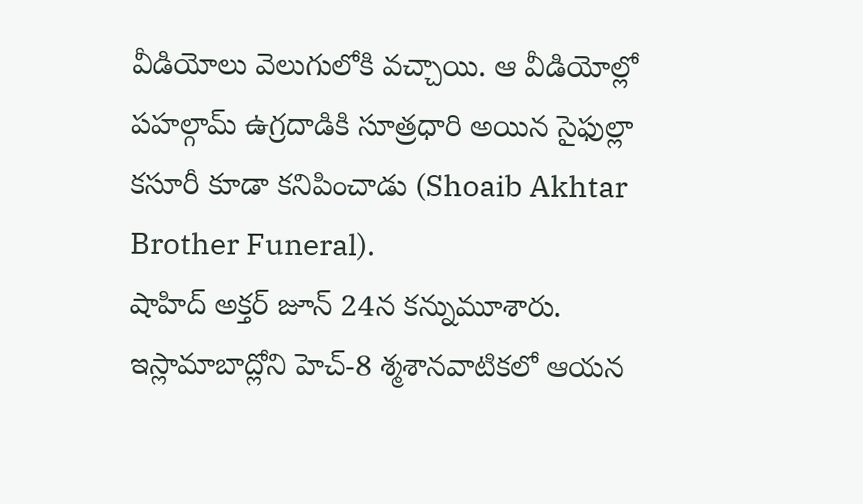వీడియోలు వెలుగులోకి వచ్చాయి. ఆ వీడియోల్లో పహల్గామ్ ఉగ్రదాడికి సూత్రధారి అయిన సైఫుల్లా కసూరీ కూడా కనిపించాడు (Shoaib Akhtar Brother Funeral).
షాహిద్ అక్తర్ జూన్ 24న కన్నుమూశారు. ఇస్లామాబాద్లోని హెచ్-8 శ్మశానవాటికలో ఆయన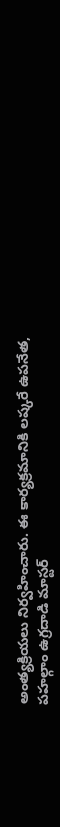అంత్యక్రియలు నిర్వహించారు. ఈ కార్యక్రమానికి లష్కరే ఉపనేత, పహల్గాం ఉగ్రదాడి మాస్టర్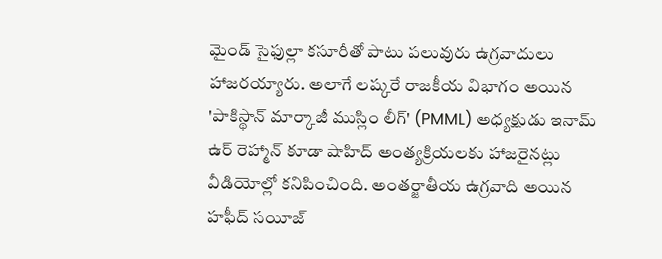మైండ్ సైఫుల్లా కసూరీతో పాటు పలువురు ఉగ్రవాదులు హాజరయ్యారు. అలాగే లష్కరే రాజకీయ విభాగం అయిన 'పాకిస్థాన్ మార్కాజీ ముస్లిం లీగ్' (PMML) అధ్యక్షుడు ఇనామ్ ఉర్ రెహ్మాన్ కూడా షాహిద్ అంత్యక్రియలకు హాజరైనట్లు వీడియోల్లో కనిపించింది. అంతర్జాతీయ ఉగ్రవాది అయిన హఫీద్ సయీజ్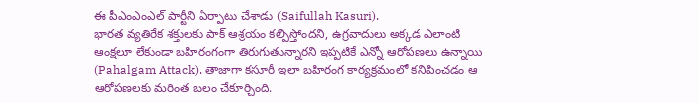ఈ పీఎంఎంఎల్ పార్టీని ఏర్పాటు చేశాడు (Saifullah Kasuri).
భారత వ్యతిరేక శక్తులకు పాక్ ఆశ్రయం కల్పిస్తోందని, ఉగ్రవాదులు అక్కడ ఎలాంటి ఆంక్షలూ లేకుండా బహిరంగంగా తిరుగుతున్నారని ఇప్పటికే ఎన్నో ఆరోపణలు ఉన్నాయి (Pahalgam Attack). తాజాగా కసూరీ ఇలా బహిరంగ కార్యక్రమంలో కనిపించడం ఆ ఆరోపణలకు మరింత బలం చేకూర్చింది.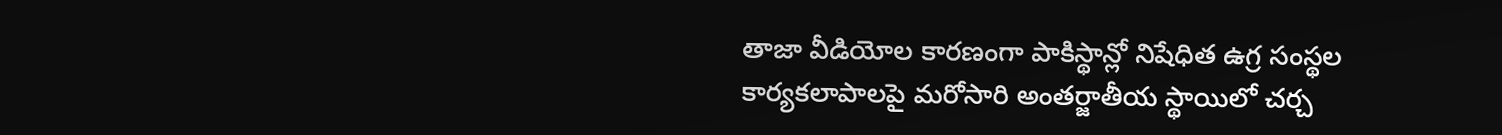తాజా వీడియోల కారణంగా పాకిస్థాన్లో నిషేధిత ఉగ్ర సంస్థల కార్యకలాపాలపై మరోసారి అంతర్జాతీయ స్థాయిలో చర్చ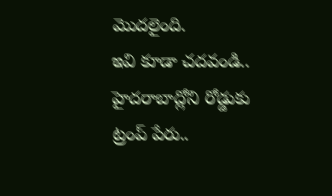మొదలైంది.
ఇవి కూడా చదవండి..
హైదరాబాద్లోని రోడ్డుకు ట్రంప్ పేరు..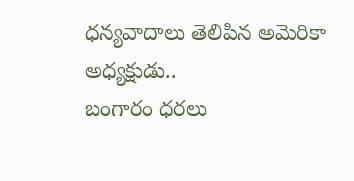ధన్యవాదాలు తెలిపిన అమెరికా అధ్యక్షుడు..
బంగారం ధరలు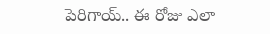పెరిగాయ్.. ఈ రోజు ఎలా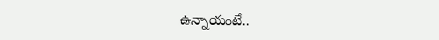ఉన్నాయంటే..